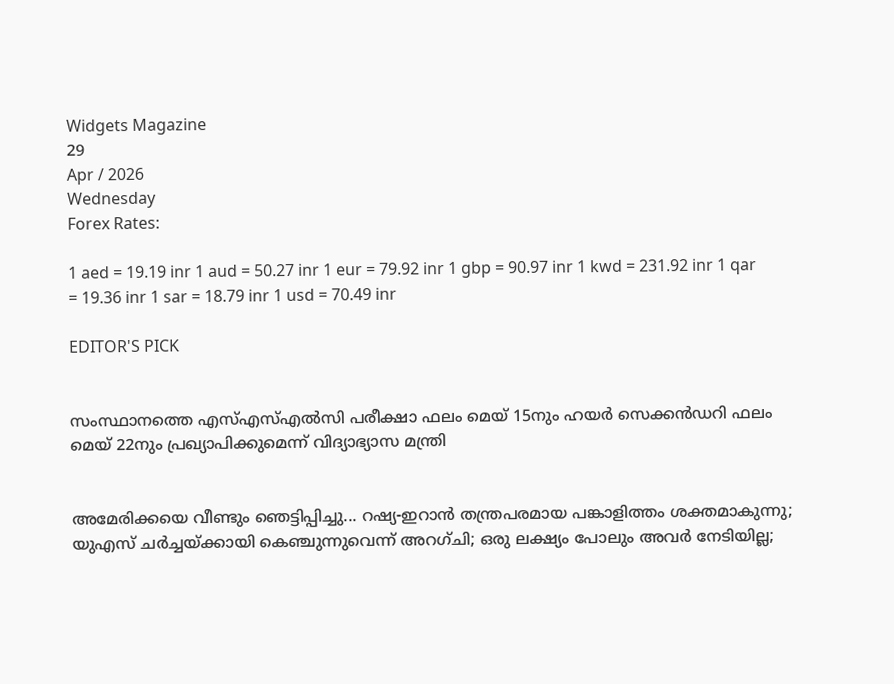Widgets Magazine
29
Apr / 2026
Wednesday
Forex Rates:

1 aed = 19.19 inr 1 aud = 50.27 inr 1 eur = 79.92 inr 1 gbp = 90.97 inr 1 kwd = 231.92 inr 1 qar = 19.36 inr 1 sar = 18.79 inr 1 usd = 70.49 inr

EDITOR'S PICK


സംസ്ഥാനത്തെ എസ്എസ്എൽസി പരീക്ഷാ ഫലം മെയ് 15നും ഹയർ സെക്കൻഡറി ഫലം മെയ് 22നും പ്രഖ്യാപിക്കുമെന്ന് വിദ്യാഭ്യാസ മന്ത്രി


അമേരിക്കയെ വീണ്ടും ഞെട്ടിപ്പിച്ചു... റഷ്യ-ഇറാൻ തന്ത്രപരമായ പങ്കാളിത്തം ശക്തമാകുന്നു; യുഎസ് ചർച്ചയ്ക്കായി കെഞ്ചുന്നുവെന്ന് അറഗ്ചി; ഒരു ലക്ഷ്യം പോലും അവർ നേടിയില്ല;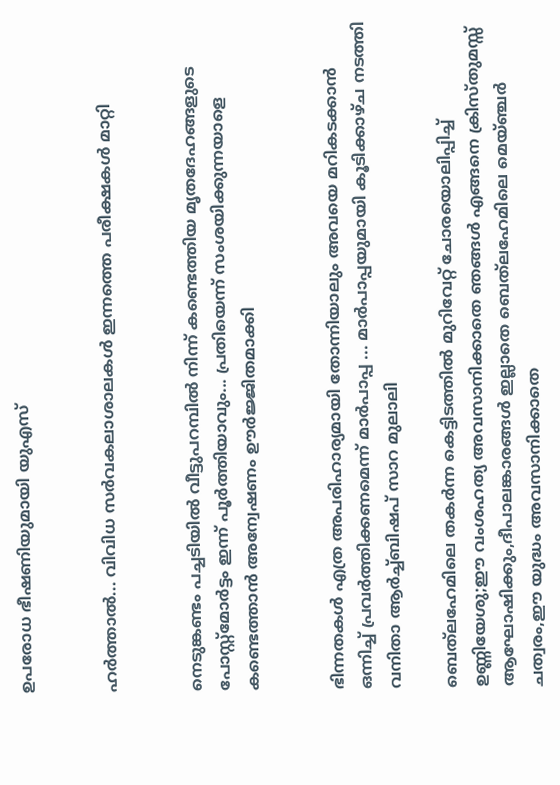ഉപരോധ ഭീഷണിയുമായി യുഎസ്


ഹര്‍ത്താല്‍... വിവിധ സർവകലാശാലകൾ ഇന്നത്തെ പരീക്ഷകൾ മാറ്റി


നെടുങ്കണ്ടം പച്ചടിയിൽ വീട്ടുപറമ്പിൽ നിന്ന് കണ്ടെത്തിയ മൃതദേഹങ്ങളുടെ പോസ്റ്റ്മോർട്ടം ഇന്ന് പൂർത്തിയാവും... പ്രതിയെന്ന് സംശയിക്കുന്നയാളെ കണ്ടെത്താൻ അന്വേഷണം ഊർജ്ജിതമാക്കി


ഭിന്നതകൾ എത്ര അപരിഹാര്യമായി തോന്നിയാലും അവയെ മറികടക്കാൻ ഒന്നിച്ച്‌ പ്രവർത്തിക്കണമെന്ന് മാർപാപ്പ ... മാർപാപ്പയുമായി കൂടിക്കാഴ്‌ച നടത്തി വനിതാ ആർച്ച്‌ബിഷപ് സാറ മുലാലി

ബെത്‌ലഹേമിലെ തകര്‍ന്ന കെട്ടിടത്തില്‍ മുറിവേറ്റ് ചോരയൊലിപ്പിച്ച് ഉണ്ണിയേശു;ഈ വംശഹത്യ അവസാനിക്കാതെ ഞങ്ങള്‍ എങ്ങനെ ക്രിസ്തുമസ്സ് ആഘോഷിക്കും,ദീപാലങ്കാരങ്ങള്‍ ഇല്ലാതെ ബെത്‌ലഹേമിലെ മെയ്ഞ്ചര്‍ ചത്വരം,ഈ യുദ്ധം അവസാനിക്കാതെ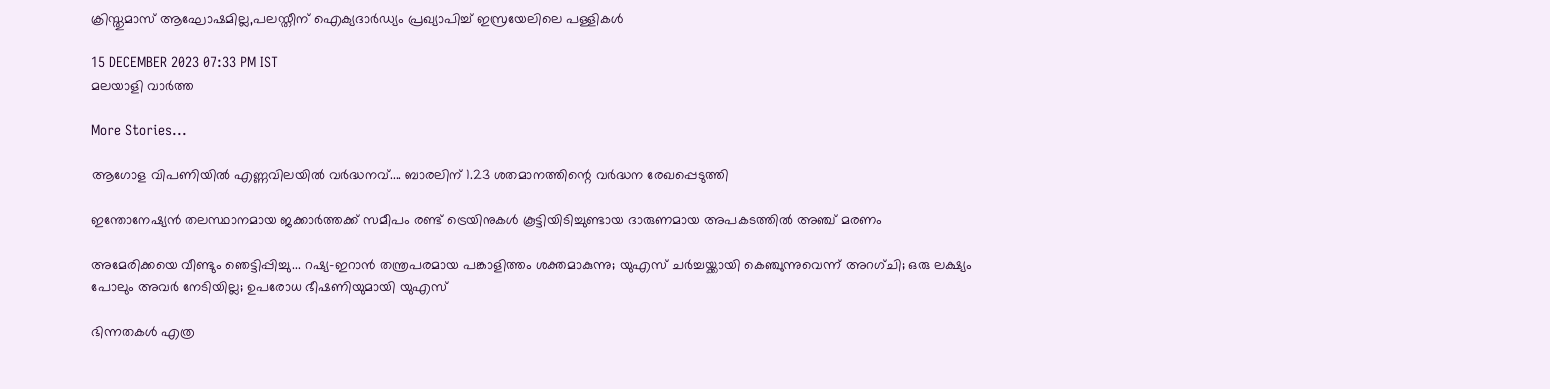ക്രിസ്തുമാസ് ആഘോഷമില്ല,പലസ്തീന് ഐക്യദാര്‍ഡ്യം പ്രഖ്യാപിച്ച് ഇസ്രയേലിലെ പള്ളികള്‍

15 DECEMBER 2023 07:33 PM IST
മലയാളി വാര്‍ത്ത

More Stories...

ആഗോള വിപണിയില്‍ എണ്ണവിലയിൽ വർദ്ധനവ്.... ബാരലിന് 1.23 ശതമാനത്തിന്റെ വര്‍ദ്ധന രേഖപ്പെടുത്തി

ഇന്തോനേഷ്യൻ തലസ്ഥാനമായ ജക്കാർത്തക്ക് സമീപം രണ്ട് ട്രെയിനുകൾ കൂട്ടിയിടിച്ചുണ്ടായ ദാരുണമായ അപകടത്തിൽ അഞ്ച് മരണം

അമേരിക്കയെ വീണ്ടും ഞെട്ടിപ്പിച്ചു... റഷ്യ-ഇറാൻ തന്ത്രപരമായ പങ്കാളിത്തം ശക്തമാകുന്നു; യുഎസ് ചർച്ചയ്ക്കായി കെഞ്ചുന്നുവെന്ന് അറഗ്ചി; ഒരു ലക്ഷ്യം പോലും അവർ നേടിയില്ല; ഉപരോധ ഭീഷണിയുമായി യുഎസ്

ഭിന്നതകൾ എത്ര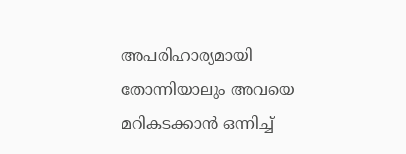അപരിഹാര്യമായി തോന്നിയാലും അവയെ മറികടക്കാൻ ഒന്നിച്ച്‌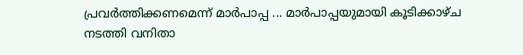പ്രവർത്തിക്കണമെന്ന് മാർപാപ്പ ... മാർപാപ്പയുമായി കൂടിക്കാഴ്‌ച നടത്തി വനിതാ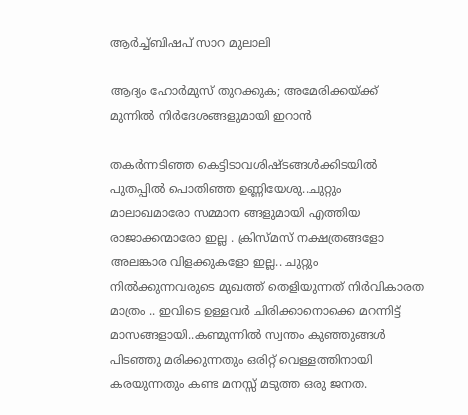ആർച്ച്‌ബിഷപ് സാറ മുലാലി

ആദ്യം ഹോര്‍മുസ് തുറക്കുക; അമേരിക്കയ്ക്ക് മുന്നില്‍ നിര്‍ദേശങ്ങളുമായി ഇറാന്‍

തകര്‍ന്നടിഞ്ഞ കെട്ടിടാവശിഷ്ടങ്ങള്‍ക്കിടയില്‍ പുതപ്പില്‍ പൊതിഞ്ഞ ഉണ്ണിയേശു..ചുറ്റും മാലാഖമാരോ സമ്മാന ങ്ങളുമായി എത്തിയ രാജാക്കന്മാരോ ഇല്ല . ക്രിസ്മസ് നക്ഷത്രങ്ങളോ അലങ്കാര വിളക്കുകളോ ഇല്ല.. ചുറ്റും നില്‍ക്കുന്നവരുടെ മുഖത്ത് തെളിയുന്നത് നിര്‍വികാരത മാത്രം .. ഇവിടെ ഉള്ളവര്‍ ചിരിക്കാനൊക്കെ മറന്നിട്ട് മാസങ്ങളായി..കണ്മുന്നില്‍ സ്വന്തം കുഞ്ഞുങ്ങള്‍ പിടഞ്ഞു മരിക്കുന്നതും ഒരിറ്റ് വെള്ളത്തിനായി കരയുന്നതും കണ്ട മനസ്സ് മടുത്ത ഒരു ജനത.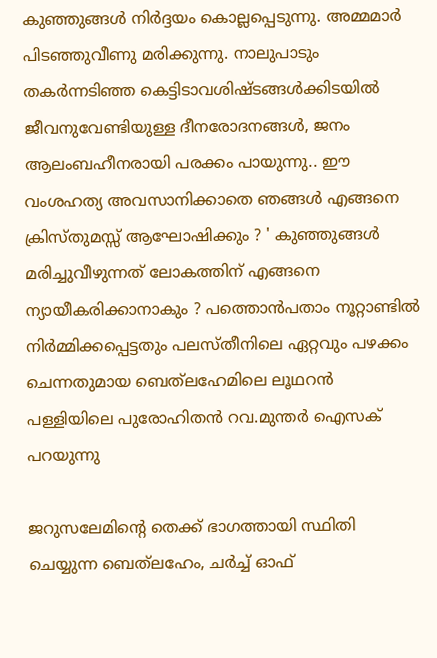കുഞ്ഞുങ്ങള്‍ നിര്‍ദ്ദയം കൊല്ലപ്പെടുന്നു. അമ്മമാര്‍ പിടഞ്ഞുവീണു മരിക്കുന്നു. നാലുപാടും തകര്‍ന്നടിഞ്ഞ കെട്ടിടാവശിഷ്ടങ്ങള്‍ക്കിടയില്‍ ജീവനുവേണ്ടിയുള്ള ദീനരോദനങ്ങള്‍, ജനം ആലംബഹീനരായി പരക്കം പായുന്നു.. ഈ വംശഹത്യ അവസാനിക്കാതെ ഞങ്ങള്‍ എങ്ങനെ ക്രിസ്തുമസ്സ് ആഘോഷിക്കും ? ' കുഞ്ഞുങ്ങള്‍ മരിച്ചുവീഴുന്നത് ലോകത്തിന് എങ്ങനെ ന്യായീകരിക്കാനാകും ? പത്തൊന്‍പതാം നൂറ്റാണ്ടില്‍ നിര്‍മ്മിക്കപ്പെട്ടതും പലസ്തീനിലെ ഏറ്റവും പഴക്കം ചെന്നതുമായ ബെത്‌ലഹേമിലെ ലൂഥറന്‍ പള്ളിയിലെ പുരോഹിതന്‍ റവ.മുന്തര്‍ ഐസക് പറയുന്നു

ജറുസലേമിന്റെ തെക്ക് ഭാഗത്തായി സ്ഥിതി ചെയ്യുന്ന ബെത്‌ലഹേം, ചര്‍ച്ച് ഓഫ്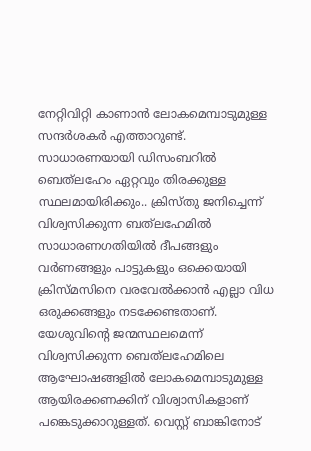നേറ്റിവിറ്റി കാണാന്‍ ലോകമെമ്പാടുമുള്ള സന്ദര്‍ശകര്‍ എത്താറുണ്ട്. സാധാരണയായി ഡിസംബറില്‍ ബെത്‌ലഹേം ഏറ്റവും തിരക്കുള്ള സ്ഥലമായിരിക്കും.. ക്രിസ്തു ജനിച്ചെന്ന് വിശ്വസിക്കുന്ന ബത്‌ലഹേമില്‍ സാധാരണഗതിയില്‍ ദീപങ്ങളും വര്‍ണങ്ങളും പാട്ടുകളും ഒക്കെയായി ക്രിസ്മസിനെ വരവേല്‍ക്കാന്‍ എല്ലാ വിധ ഒരുക്കങ്ങളും നടക്കേണ്ടതാണ്. യേശുവിന്റെ ജന്മസ്ഥലമെന്ന് വിശ്വസിക്കുന്ന ബെത്‌ലഹേമിലെ ആഘോഷങ്ങളില്‍ ലോകമെമ്പാടുമുള്ള ആയിരക്കണക്കിന് വിശ്വാസികളാണ് പങ്കെടുക്കാറുള്ളത്. വെസ്റ്റ് ബാങ്കിനോട്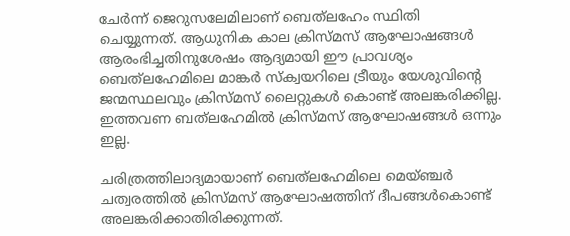ചേര്‍ന്ന് ജെറുസലേമിലാണ് ബെത്‌ലഹേം സ്ഥിതി ചെയ്യുന്നത്. ആധുനിക കാല ക്രിസ്മസ് ആഘോഷങ്ങള്‍ ആരംഭിച്ചതിനുശേഷം ആദ്യമായി ഈ പ്രാവശ്യം ബെത്‌ലഹേമിലെ മാങ്കര്‍ സ്‌ക്വയറിലെ ട്രീയും യേശുവിന്റെ ജന്മസ്ഥലവും ക്രിസ്മസ് ലൈറ്റുകള്‍ കൊണ്ട് അലങ്കരിക്കില്ല. ഇത്തവണ ബത്‌ലഹേമില്‍ ക്രിസ്മസ് ആഘോഷങ്ങള്‍ ഒന്നും ഇല്ല.

ചരിത്രത്തിലാദ്യമായാണ് ബെത്‌ലഹേമിലെ മെയ്ഞ്ചര്‍ ചത്വരത്തില്‍ ക്രിസ്മസ് ആഘോഷത്തിന് ദീപങ്ങള്‍കൊണ്ട് അലങ്കരിക്കാതിരിക്കുന്നത്.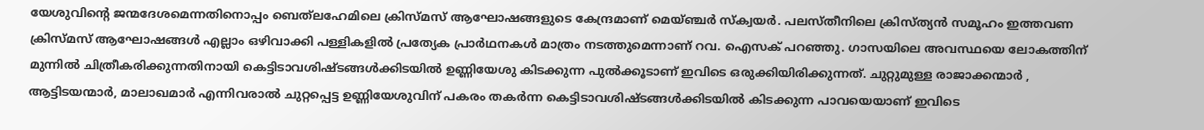യേശുവിന്റെ ജന്മദേശമെന്നതിനൊപ്പം ബെത്‌ലഹേമിലെ ക്രിസ്മസ് ആഘോഷങ്ങളുടെ കേന്ദ്രമാണ് മെയ്ഞ്ചര്‍ സ്‌ക്വയര്‍. പലസ്തീനിലെ ക്രിസ്ത്യന്‍ സമൂഹം ഇത്തവണ ക്രിസ്മസ് ആഘോഷങ്ങള്‍ എല്ലാം ഒഴിവാക്കി പള്ളികളില്‍ പ്രത്യേക പ്രാര്‍ഥനകള്‍ മാത്രം നടത്തുമെന്നാണ് റവ. ഐസക് പറഞ്ഞു. ഗാസയിലെ അവസ്ഥയെ ലോകത്തിന് മുന്നില്‍ ചിത്രീകരിക്കുന്നതിനായി കെട്ടിടാവശിഷ്ടങ്ങള്‍ക്കിടയില്‍ ഉണ്ണിയേശു കിടക്കുന്ന പുല്‍ക്കൂടാണ് ഇവിടെ ഒരുക്കിയിരിക്കുന്നത്. ചുറ്റുമുള്ള രാജാക്കന്മാര്‍ , ആട്ടിടയന്മാര്‍, മാലാഖമാര്‍ എന്നിവരാല്‍ ചുറ്റപ്പെട്ട ഉണ്ണിയേശുവിന് പകരം തകര്‍ന്ന കെട്ടിടാവശിഷ്ടങ്ങള്‍ക്കിടയില്‍ കിടക്കുന്ന പാവയെയാണ് ഇവിടെ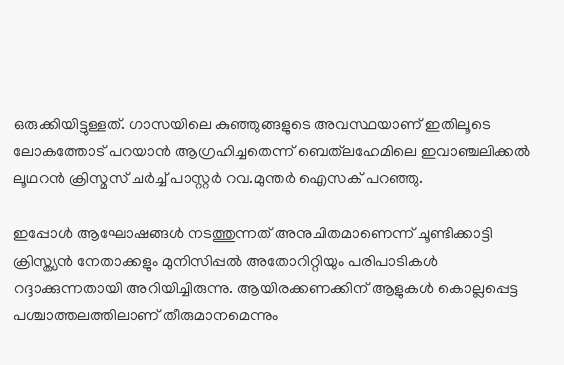ഒരുക്കിയിട്ടുള്ളത്. ഗാസയിലെ കുഞ്ഞുങ്ങളുടെ അവസ്ഥയാണ് ഇതിലൂടെ ലോകത്തോട് പറയാന്‍ ആഗ്രഹിച്ചതെന്ന് ബെത്‌ലഹേമിലെ ഇവാഞ്ചലിക്കല്‍ ലൂഥറന്‍ ക്രിസ്മസ് ചര്‍ച്ച് പാസ്റ്റര്‍ റവ.മുന്തര്‍ ഐസക് പറഞ്ഞു.

ഇപ്പോള്‍ ആഘോഷങ്ങള്‍ നടത്തുന്നത് അനുചിതമാണെന്ന് ചൂണ്ടിക്കാട്ടി ക്രിസ്ത്യന്‍ നേതാക്കളും മുനിസിപ്പല്‍ അതോറിറ്റിയും പരിപാടികള്‍ റദ്ദാക്കുന്നതായി അറിയിച്ചിരുന്നു. ആയിരക്കണക്കിന് ആളുകള്‍ കൊല്ലപ്പെട്ട പശ്ചാത്തലത്തിലാണ് തീരുമാനമെന്നും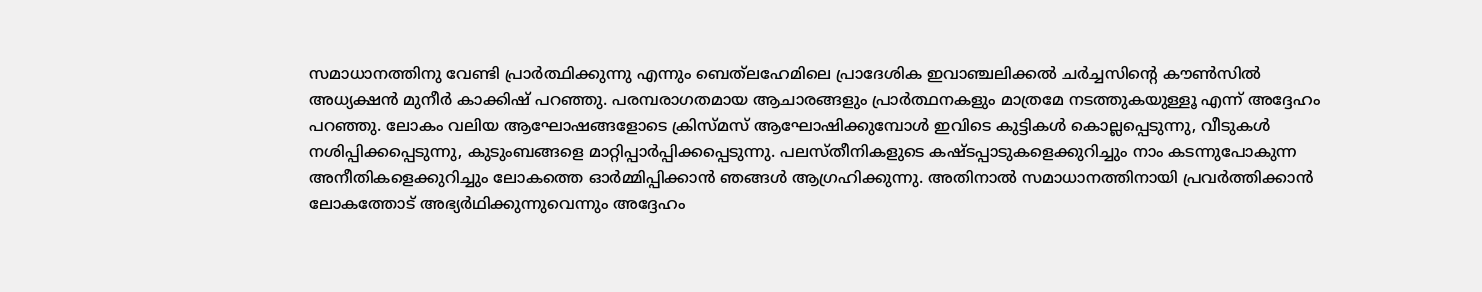സമാധാനത്തിനു വേണ്ടി പ്രാര്‍ത്ഥിക്കുന്നു എന്നും ബെത്‌ലഹേമിലെ പ്രാദേശിക ഇവാഞ്ചലിക്കല്‍ ചര്‍ച്ചസിന്റെ കൗണ്‍സില്‍ അധ്യക്ഷന്‍ മുനീര്‍ കാക്കിഷ് പറഞ്ഞു. പരമ്പരാഗതമായ ആചാരങ്ങളും പ്രാര്‍ത്ഥനകളും മാത്രമേ നടത്തുകയുള്ളൂ എന്ന് അദ്ദേഹം പറഞ്ഞു. ലോകം വലിയ ആഘോഷങ്ങളോടെ ക്രിസ്മസ് ആഘോഷിക്കുമ്പോള്‍ ഇവിടെ കുട്ടികള്‍ കൊല്ലപ്പെടുന്നു, വീടുകള്‍ നശിപ്പിക്കപ്പെടുന്നു, കുടുംബങ്ങളെ മാറ്റിപ്പാര്‍പ്പിക്കപ്പെടുന്നു. പലസ്തീനികളുടെ കഷ്ടപ്പാടുകളെക്കുറിച്ചും നാം കടന്നുപോകുന്ന അനീതികളെക്കുറിച്ചും ലോകത്തെ ഓര്‍മ്മിപ്പിക്കാന്‍ ഞങ്ങള്‍ ആഗ്രഹിക്കുന്നു. അതിനാല്‍ സമാധാനത്തിനായി പ്രവര്‍ത്തിക്കാന്‍ ലോകത്തോട് അഭ്യര്‍ഥിക്കുന്നുവെന്നും അദ്ദേഹം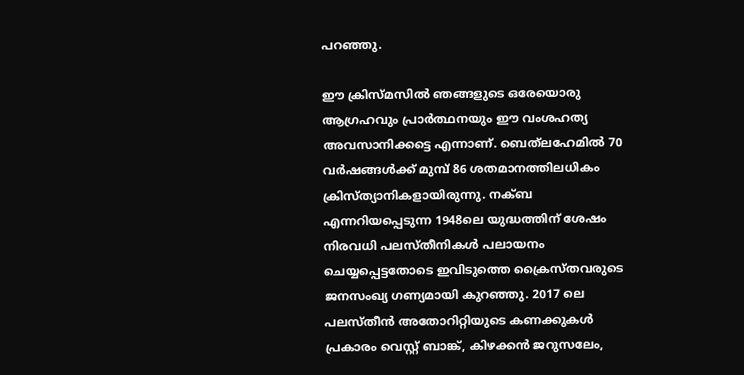പറഞ്ഞു.

ഈ ക്രിസ്മസില്‍ ഞങ്ങളുടെ ഒരേയൊരു ആഗ്രഹവും പ്രാര്‍ത്ഥനയും ഈ വംശഹത്യ അവസാനിക്കട്ടെ എന്നാണ്. ബെത്‌ലഹേമില്‍ 70 വര്‍ഷങ്ങള്‍ക്ക് മുമ്പ് 86 ശതമാനത്തിലധികം ക്രിസ്ത്യാനികളായിരുന്നു. നക്ബ എന്നറിയപ്പെടുന്ന 1948ലെ യുദ്ധത്തിന് ശേഷം നിരവധി പലസ്തീനികള്‍ പലായനം ചെയ്യപ്പെട്ടതോടെ ഇവിടുത്തെ ക്രൈസ്തവരുടെ ജനസംഖ്യ ഗണ്യമായി കുറഞ്ഞു. 2017 ലെ പലസ്തീന്‍ അതോറിറ്റിയുടെ കണക്കുകള്‍ പ്രകാരം വെസ്റ്റ് ബാങ്ക്, കിഴക്കന്‍ ജറുസലേം,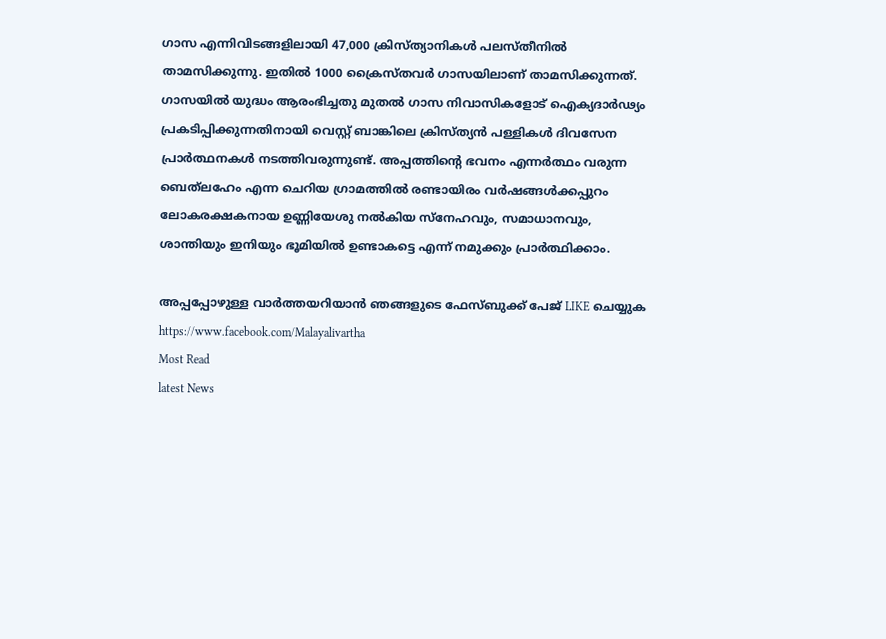ഗാസ എന്നിവിടങ്ങളിലായി 47,000 ക്രിസ്ത്യാനികള്‍ പലസ്തീനില്‍ താമസിക്കുന്നു. ഇതില്‍ 1000 ക്രൈസ്തവര്‍ ഗാസയിലാണ് താമസിക്കുന്നത്. ഗാസയില്‍ യുദ്ധം ആരംഭിച്ചതു മുതല്‍ ഗാസ നിവാസികളോട് ഐക്യദാര്‍ഢ്യം പ്രകടിപ്പിക്കുന്നതിനായി വെസ്റ്റ് ബാങ്കിലെ ക്രിസ്ത്യന്‍ പള്ളികള്‍ ദിവസേന പ്രാര്‍ത്ഥനകള്‍ നടത്തിവരുന്നുണ്ട്. അപ്പത്തിന്റെ ഭവനം എന്നര്‍ത്ഥം വരുന്ന ബെത്‌ലഹേം എന്ന ചെറിയ ഗ്രാമത്തില്‍ രണ്ടായിരം വര്‍ഷങ്ങള്‍ക്കപ്പുറം ലോകരക്ഷകനായ ഉണ്ണിയേശു നല്‍കിയ സ്‌നേഹവും, സമാധാനവും, ശാന്തിയും ഇനിയും ഭൂമിയില്‍ ഉണ്ടാകട്ടെ എന്ന് നമുക്കും പ്രാര്‍ത്ഥിക്കാം.

അപ്പപ്പോഴുള്ള വാര്‍ത്തയറിയാന്‍ ഞങ്ങളുടെ ഫേസ്‌ബുക്ക്‌ പേജ് LIKE ചെയ്യുക
https://www.facebook.com/Malayalivartha
Most Read
latest News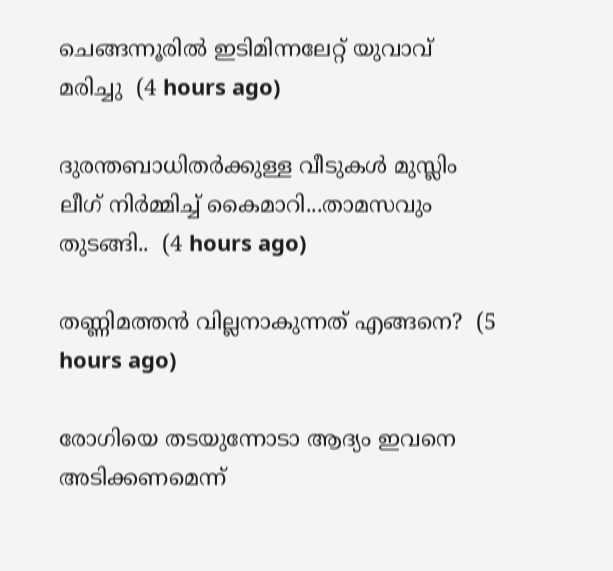ചെങ്ങന്നൂരിൽ ഇടിമിന്നലേറ്റ് യുവാവ് മരിച്ചു  (4 hours ago)

ദുരന്തബാധിതര്‍ക്കുള്ള വീടുകള്‍ മുസ്ലിം ലീഗ് നിര്‍മ്മിച്ച് കൈമാറി...താമസവും തുടങ്ങി..  (4 hours ago)

തണ്ണിമത്തൻ വില്ലനാകുന്നത് എങ്ങനെ?  (5 hours ago)

രോഗിയെ തടയുന്നോടാ ആദ്യം ഇവനെ അടിക്കണമെന്ന്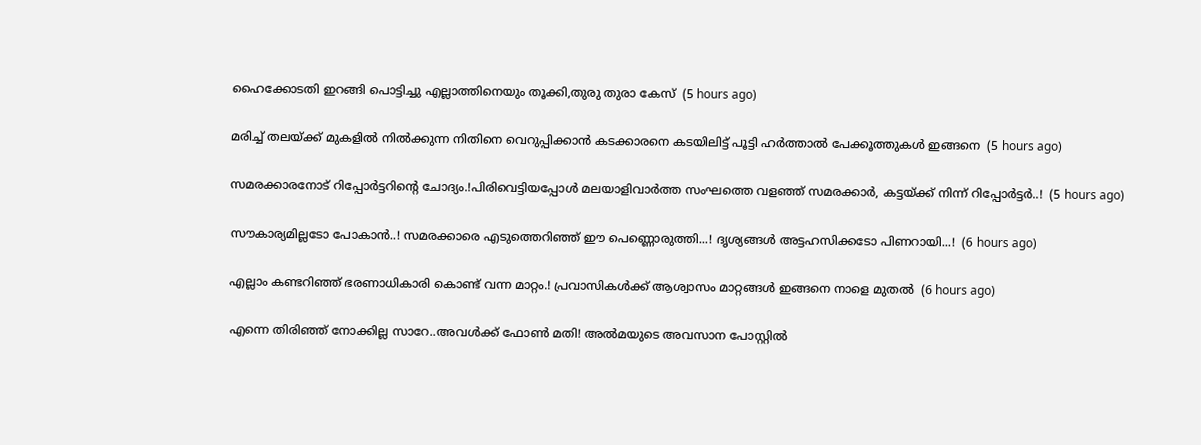ഹൈക്കോടതി ഇറങ്ങി പൊട്ടിച്ചു എല്ലാത്തിനെയും തൂക്കി,തുരു തുരാ കേസ്  (5 hours ago)

മരിച്ച് തലയ്ക്ക് മുകളിൽ നിൽക്കുന്ന നിതിനെ വെറുപ്പിക്കാൻ കടക്കാരനെ കടയിലിട്ട് പൂട്ടി ഹർത്താൽ പേക്കൂത്തുകൾ ഇങ്ങനെ  (5 hours ago)

സമരക്കാരനോട് റിപ്പോർട്ടറിന്റെ ചോദ്യം.!പിരിവെട്ടിയപ്പോൾ മലയാളിവാർത്ത സംഘത്തെ വളഞ്ഞ് സമരക്കാർ, കട്ടയ്ക്ക് നിന്ന് റിപ്പോർട്ടർ..!  (5 hours ago)

സൗകാര്യമില്ലടോ പോകാന്‍..! സമരക്കാരെ എടുത്തെറിഞ്ഞ് ഈ പെണ്ണൊരുത്തി...! ദൃശ്യങ്ങൾ അട്ടഹസിക്കടോ പിണറായി...!  (6 hours ago)

എല്ലാം കണ്ടറിഞ്ഞ് ഭരണാധികാരി കൊണ്ട് വന്ന മാറ്റം.! പ്രവാസികൾക്ക് ആശ്വാസം മാറ്റങ്ങൾ ഇങ്ങനെ നാളെ മുതൽ  (6 hours ago)

എന്നെ തിരിഞ്ഞ് നോക്കില്ല സാറേ..അവൾക്ക് ഫോൺ മതി! അൽമയുടെ അവസാന പോസ്റ്റിൽ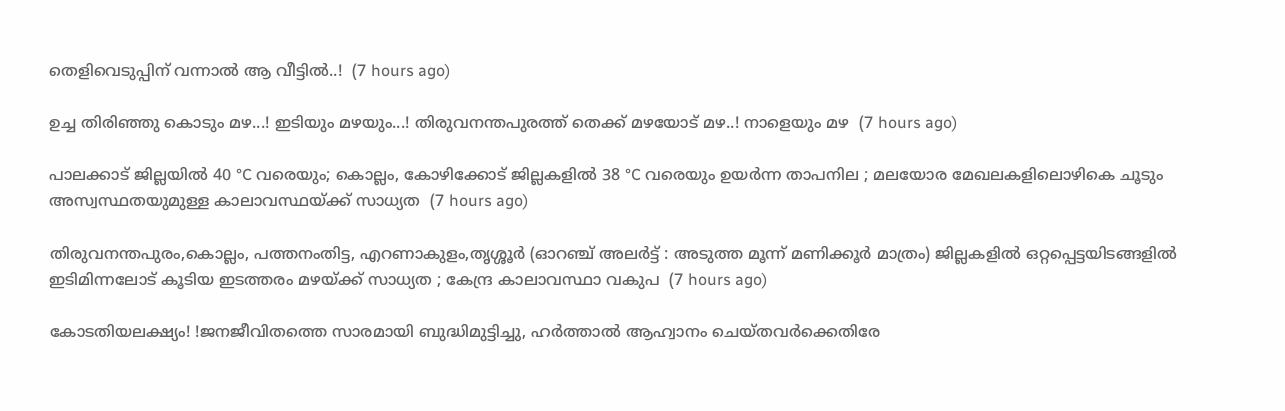തെളിവെടുപ്പിന് വന്നാൽ ആ വീട്ടിൽ..!  (7 hours ago)

ഉച്ച തിരിഞ്ഞു കൊടും മഴ...! ഇടിയും മഴയും...! തിരുവനന്തപുരത്ത് തെക്ക് മഴയോട് മഴ..! നാളെയും മഴ  (7 hours ago)

പാലക്കാട് ജില്ലയിൽ 40 °C വരെയും; കൊല്ലം, കോഴിക്കോട് ജില്ലകളിൽ 38 °C വരെയും ഉയർന്ന താപനില ; മലയോര മേഖലകളിലൊഴികെ ചൂടും അസ്വസ്ഥതയുമുള്ള കാലാവസ്ഥയ്ക്ക് സാധ്യത  (7 hours ago)

തിരുവനന്തപുരം,കൊല്ലം, പത്തനംതിട്ട, എറണാകുളം,തൃശ്ശൂർ (ഓറഞ്ച് അലർട്ട് : അടുത്ത മൂന്ന്‌ മണിക്കൂർ മാത്രം) ജില്ലകളിൽ ഒറ്റപ്പെട്ടയിടങ്ങളിൽ ഇടിമിന്നലോട് കൂടിയ ഇടത്തരം മഴയ്ക്ക് സാധ്യത ; കേന്ദ്ര കാലാവസ്ഥാ വകുപ  (7 hours ago)

കോടതിയലക്ഷ്യം! !ജനജീവിതത്തെ സാരമായി ബുദ്ധിമുട്ടിച്ചു, ഹർത്താൽ ആഹ്വാനം ചെയ്തവർക്കെതിരേ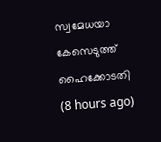സ്വമേധയാ കേസെടുത്ത് ഹൈക്കോടതി  (8 hours ago)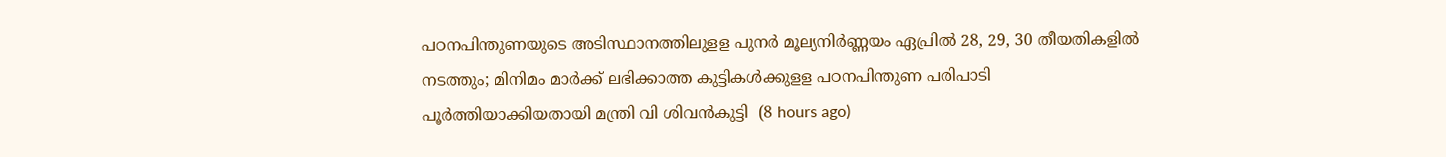പഠനപിന്തുണയുടെ അടിസ്ഥാനത്തിലുളള പുനർ മൂല്യനിർണ്ണയം ഏപ്രിൽ 28, 29, 30 തീയതികളിൽ നടത്തും; മിനിമം മാർക്ക് ലഭിക്കാത്ത കുട്ടികൾക്കുളള പഠനപിന്തുണ പരിപാടി പൂർത്തിയാക്കിയതായി മന്ത്രി വി ശിവൻകുട്ടി  (8 hours ago)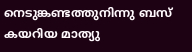നെടുങ്കണ്ടത്തുനിന്നു ബസ് കയറിയ മാത്യു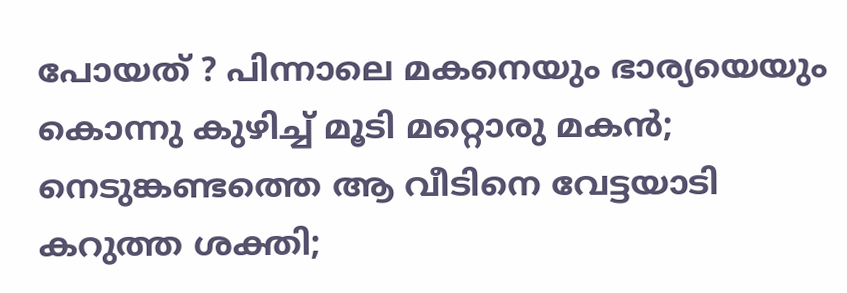പോയത് ? പിന്നാലെ മകനെയും ഭാര്യയെയും കൊന്നു കുഴിച്ച് മൂടി മറ്റൊരു മകൻ; നെടുങ്കണ്ടത്തെ ആ വീടിനെ വേട്ടയാടി കറുത്ത ശക്തി;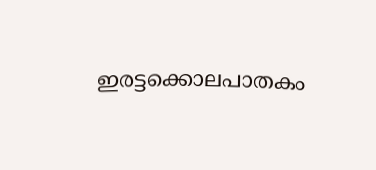ഇരട്ടക്കൊലപാതകം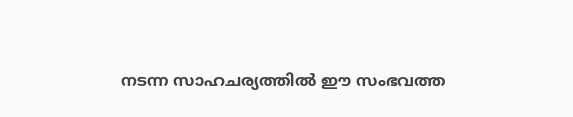നടന്ന സാഹചര്യത്തിൽ ഈ സംഭവത്ത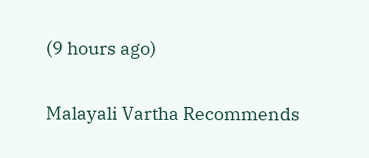(9 hours ago)

Malayali Vartha Recommends